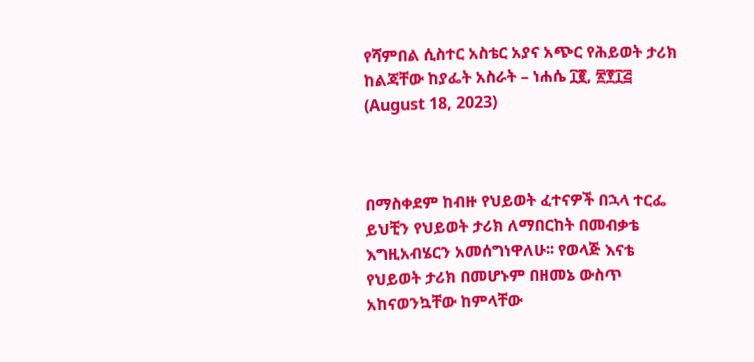የሻምበል ሲስተር አስቴር አያና አጭር የሕይወት ታሪክ ከልጃቸው ከያፌት አስራት – ነሐሴ ፲፪, ፳፻፲፭ (August 18, 2023)



በማስቀደም ከብዙ የህይወት ፈተናዎች በኋላ ተርፌ ይህቺን የህይወት ታሪክ ለማበርከት በመብቃቴ እግዚአብሄርን አመሰግነዋለሁ፡፡ የወላጅ እናቴ የህይወት ታሪክ በመሆኑም በዘመኔ ውስጥ አከናወንኳቸው ከምላቸው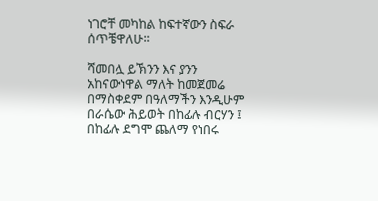ነገሮቸ መካከል ከፍተኛውን ስፍራ ሰጥቼዋለሁ፡፡

ሻመበሏ ይኽንን እና ያንን አከናውነዋል ማለት ከመጀመሬ በማስቀደም በዓለማችን እንዲሁም በራሴው ሕይወት በከፊሉ ብርሃን ፤ በከፊሉ ደግሞ ጨለማ የነበሩ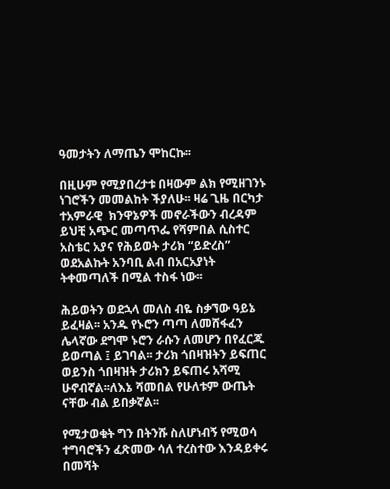ዓመታትን ለማጤን ሞከርኩ፡፡

በዚሁም የሚያበረታቱ በዛውም ልክ የሚዘገንኑ ነገሮችን መመልከት ችያለሁ፡፡ ዛሬ ጊዜ በርካታ ተአምራዊ  ክንዋኔዎች መኖራችውን ብረዳም ይህቺ አጭር መጣጥፌ የሻምበል ሲስተር አስቴር አያና የሕይወት ታሪክ “ይድረስ” ወደአልኩት አንባቢ ልብ በአርአያነት ትቀመጣለች በሚል ተስፋ ነው፡፡

ሕይወትን ወደኋላ መለስ ብዬ ስቃኘው ዓይኔ ይፈዛል፡፡ አንዱ የኑሮን ጣጣ ለመሸፋፈን ሌላኛው ደግሞ ኑሮን ራሱን ለመሆን በየፈርጁ ይወጣል ፤ ይገባል፡፡ ታሪክ ጎበዛዝትን ይፍጠር ወይንስ ጎበዛዝት ታሪክን ይፍጠሩ አሻሚ ሁኖብኛል፡፡ለእኔ ሻመበል የሁለቱም ውጤት ናቸው ብል ይበቃኛል፡፡

የሚታወቁት ግን በትንሹ ስለሆነብኝ የሚወሳ ተግባሮችን ፈጽመው ሳለ ተረስተው እንዳይቀሩ በመሻት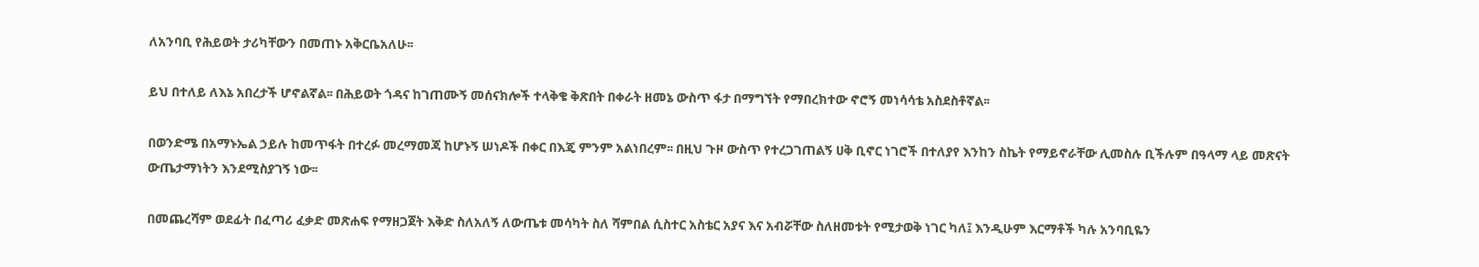ለአንባቢ የሕይወት ታሪካቸውን በመጠኑ አቅርቤአለሁ፡፡

ይህ በተለይ ለእኔ አበረታች ሆኖልኛል፡፡ በሕይወት ጎዳና ከገጠሙኝ መሰናክሎች ተላቅቄ ቅጽበት በቀራት ዘመኔ ውስጥ ፋታ በማግኘት የማበረክተው ኖሮኝ መነሳሳቴ አስደስቶኛል፡፡

በወንድሜ በአማኑኤል ኃይሉ ከመጥፋት በተረፉ መረማመጃ ከሆኑኝ ሠነዶች በቀር በእጄ ምንም አልነበረም፡፡ በዚህ ጉዞ ውስጥ የተረጋገጠልኝ ሀቅ ቢኖር ነገሮች በተለያየ እንከን ስኬት የማይኖራቸው ሊመስሉ ቢችሉም በዓላማ ላይ መጽናት ውጤታማነትን እንደሚስያገኝ ነው፡፡

በመጨረሻም ወደፊት በፈጣሪ ፈቃድ መጽሐፍ የማዘጋጀት እቅድ ስለአለኝ ለውጤቱ መሳካት ስለ ሻምበል ሲስተር አስቴር አያና እና አብሯቸው ስለዘመቱት የሚታወቅ ነገር ካለ፤ እንዲሁም እርማቶች ካሉ አንባቢዬን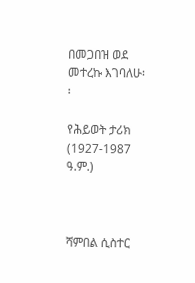በመጋበዝ ወደ መተረኩ እገባለሁ፡፡

የሕይወት ታሪክ (1927-1987 ዓ.ም.)



ሻምበል ሲስተር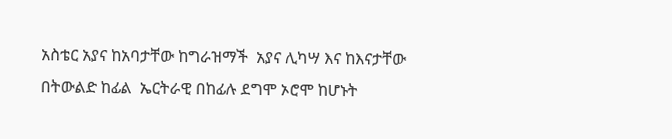አስቴር አያና ከአባታቸው ከግራዝማች  አያና ሊካሣ እና ከእናታቸው በትውልድ ከፊል  ኤርትራዊ በከፊሉ ደግሞ ኦሮሞ ከሆኑት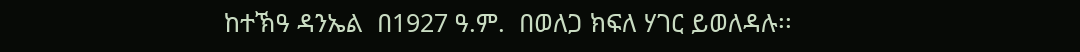ከተኽዓ ዳንኤል  በ1927 ዓ.ም.  በወለጋ ክፍለ ሃገር ይወለዳሉ፡፡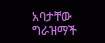አባታቸው ግራዝማች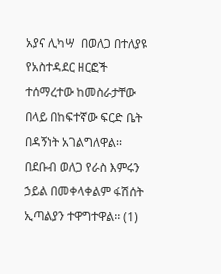አያና ሊካሣ  በወለጋ በተለያዩ የአስተዳደር ዘርፎች ተሰማረተው ከመስራታቸው በላይ በከፍተኛው ፍርድ ቤት በዳኝነት አገልግለዋል፡፡በደቡብ ወለጋ የራስ እምሩን ኃይል በመቀላቀልም ፋሽሰት ኢጣልያን ተዋግተዋል፡፡ (1)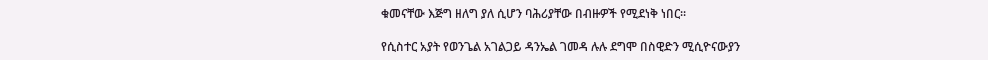ቁመናቸው እጅግ ዘለግ ያለ ሲሆን ባሕሪያቸው በብዙዎች የሚደነቅ ነበር፡፡

የሲስተር አያት የወንጌል አገልጋይ ዳንኤል ገመዳ ሉሉ ደግሞ በስዊድን ሚሲዮናውያን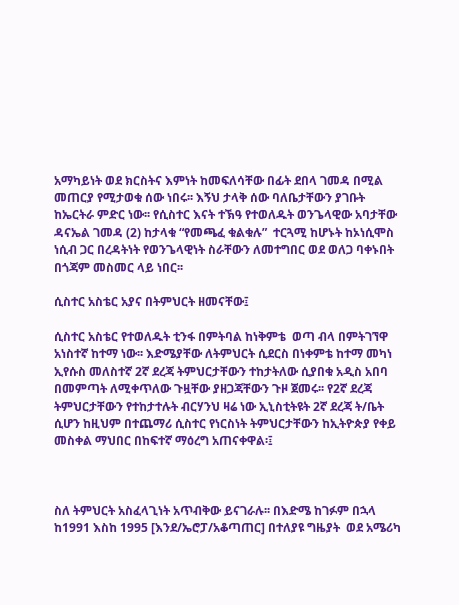አማካይነት ወደ ክርስትና እምነት ከመፍለሳቸው በፊት ደበላ ገመዳ በሚል መጠርያ የሚታወቁ ሰው ነበሩ፡፡ እኝህ ታላቅ ሰው ባለቤታቸውን ያገቡት ከኤርትራ ምድር ነው፡፡ የሲስተር እናት ተኽዓ የተወለዱት ወንጌላዊው አባታቸው ዳናኤል ገመዳ (2) ከታላቁ “የመጫፈ ቁልቁሉ”  ተርጓሚ ከሆኑት ከኦነሲሞስ ነሲብ ጋር በረዳትነት የወንጌላዊነት ስራቸውን ለመተግበር ወደ ወለጋ ባቀኑበት በጎጃም መስመር ላይ ነበር፡፡

ሲስተር አስቴር አያና በትምህርት ዘመናቸው፤

ሲስተር አስቴር የተወለዱት ቲንፋ በምትባል ከነቅምቴ  ወጣ ብላ በምትገኘዋ አነስተኛ ከተማ ነው፡፡ እድሜያቸው ለትምህርት ሲደርስ በነቀምቴ ከተማ መካነ ኢየሱስ መለስተኛ 2ኛ ደረጃ ትምህርታቸውን ተከታትለው ሲያበቁ አዲስ አበባ በመምጣት ለሚቀጥለው ጉዟቸው ያዘጋጃቸውን ጉዞ ጀመሩ፡፡ የ2ኛ ደረጃ ትምህርታቸውን የተከታተሉት ብርሃንህ ዛሬ ነው ኢኒስቲትዩት 2ኛ ደረጃ ት/ቤት ሲሆን ከዚህም በተጨማሪ ሲስተር የነርስነት ትምህርታቸውን ከኢትዮጵያ የቀይ መስቀል ማህበር በከፍተኛ ማዕረግ አጠናቀዋል፡፤



ስለ ትምህርት አስፈላጊነት አጥብቅው ይናገራሉ፡፡ በእድሜ ከገፉም በኋላ ከ1991 እስከ 1995 [እንደ/ኤሮፓ/አቆጣጠር] በተለያዩ ግዜያት  ወደ አሜሪካ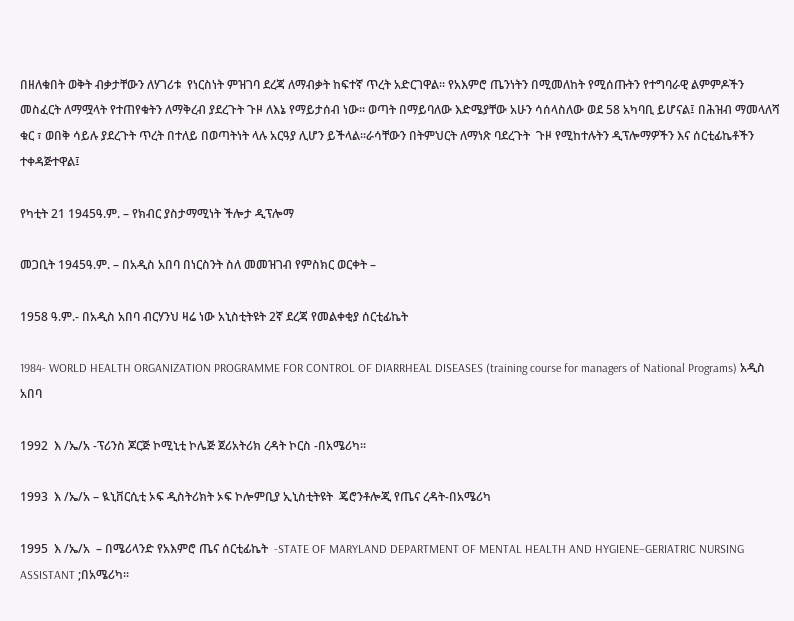በዘለቁበት ወቅት ብቃታቸውን ለሃገሪቱ  የነርስነት ምዝገባ ደረጃ ለማብቃት ከፍተኛ ጥረት አድርገዋል፡፡ የአእምሮ ጤንነትን በሚመለከት የሚሰጡትን የተግባራዊ ልምምዶችን  መስፈርት ለማሟላት የተጠየቁትን ለማቅረብ ያደረጉት ጉዞ ለእኔ የማይታሰብ ነው፡፡ ወጣት በማይባለው እድሜያቸው አሁን ሳሰላስለው ወደ 58 አካባቢ ይሆናል፤ በሕዝብ ማመላለሻ ቁር ፣ ወበቅ ሳይሉ ያደረጉት ጥረት በተለይ በወጣትነት ላሉ አርዓያ ሊሆን ይችላል፡፡ራሳቸውን በትምህርት ለማነጽ ባደረጉት  ጉዞ የሚከተሉትን ዲፕሎማዎችን እና ሰርቲፊኬቶችን ተቀዳጅተዋል፤

የካቲት 21 1945ዓ.ም. – የክብር ያስታማሚነት ችሎታ ዲፕሎማ

መጋቢት 1945ዓ.ም. – በአዲስ አበባ በነርስንት ስለ መመዝገብ የምስክር ወርቀት –

1958 ዓ.ም.- በአዲስ አበባ ብርሃንህ ዛሬ ነው አኒስቲትዩት 2ኛ ደረጃ የመልቀቂያ ሰርቲፊኬት

1984- WORLD HEALTH ORGANIZATION PROGRAMME FOR CONTROL OF DIARRHEAL DISEASES (training course for managers of National Programs) አዲስ አበባ

1992  እ /ኤ/አ -ፕሪንስ ጆርጅ ኮሚኒቲ ኮሌጅ ጀሪአትሪክ ረዳት ኮርስ -በአሜሪካ፡፡

1993  እ /ኤ/አ – ዪኒቨርሲቲ ኦፍ ዲስትሪክት ኦፍ ኮሎምቢያ ኢኒስቲትዩት  ጄሮንቶሎጂ የጤና ረዳት-በአሜሪካ

1995  እ /ኤ/አ  – በሜሪላንድ የአእምሮ ጤና ሰርቲፊኬት  -STATE OF MARYLAND DEPARTMENT OF MENTAL HEALTH AND HYGIENE–GERIATRIC NURSING ASSISTANT ;በአሜሪካ፡፡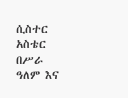ሲስተር አስቴር በሥራ ዓለም እና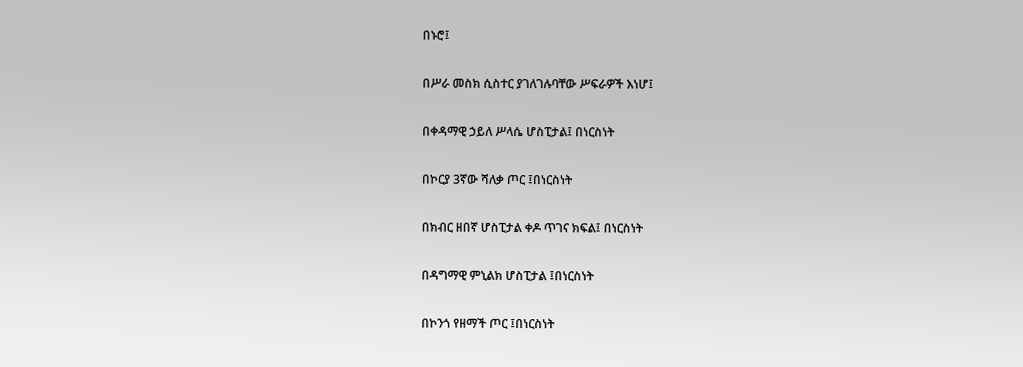በኑሮ፤

በሥራ መስክ ሲስተር ያገለገሉባቸው ሥፍራዎች እነሆ፤

በቀዳማዊ ኃይለ ሥላሴ ሆስፒታል፤ በነርስነት

በኮርያ 3ኛው ሻለቃ ጦር ፤በነርስነት

በክብር ዘበኛ ሆስፒታል ቀዶ ጥገና ክፍል፤ በነርስነት

በዳግማዊ ምኒልክ ሆስፒታል ፤በነርስነት

በኮንጎ የዘማች ጦር ፤በነርስነት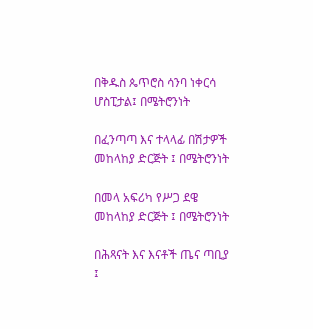በቅዱስ ጴጥሮስ ሳንባ ነቀርሳ ሆስፒታል፤ በሜትሮንነት

በፈንጣጣ እና ተላላፊ በሽታዎች መከላከያ ድርጅት ፤ በሜትሮንነት

በመላ አፍሪካ የሥጋ ደዌ መከላከያ ድርጅት ፤ በሜትሮንነት

በሕጻናት እና እናቶች ጤና ጣቢያ ፤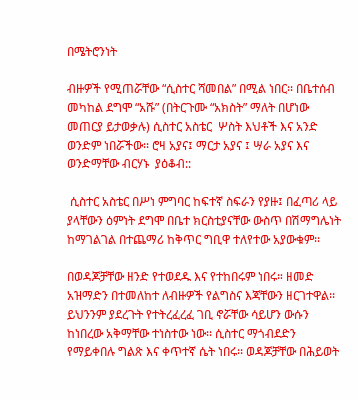በሜትሮንነት

ብዙዎች የሚጠሯቸው “ሲስተር ሻመበል” በሚል ነበር፡፡ በቤተሰብ መካከል ደግሞ “አሹ” (በትርጉሙ “አክስት” ማለት በሆነው  መጠርያ ይታወቃሉ) ሲስተር አስቴር  ሦስት እህቶች እና አንድ ወንድም ነበሯችው፡፡ ሮዛ አያና፤ ማርታ አያና ፤ ሣራ አያና እና ወንድማቸው ብርሃኑ  ያዕቆብ::

 ሲስተር አስቴር በሥነ ምግባር ከፍተኛ ስፍራን የያዙ፤ በፈጣሪ ላይ ያላቸውን ዕምነት ደግሞ በቤተ ክርስቲያናቸው ውስጥ በሽማግሌነት ከማገልገል በተጨማሪ ከቅጥር ግቢዋ ተለየተው አያውቁም፡፡

በወዳጆቻቸው ዘንድ የተወደዱ እና የተከበሩም ነበሩ። ዘመድ አዝማድን በተመለከተ ለብዙዎች የልግስና እጃቸውን ዘርገተዋል፡፡ ይህንንም ያደረጉት የተትረፈረፈ ገቢ ኖሯቸው ሳይሆን ውሱን ከነበረው አቅማቸው ተነስተው ነው፡፡ ሲስተር ማጎብደድን የማይቀበሉ ግልጽ እና ቀጥተኛ ሴት ነበሩ፡፡ ወዳጆቻቸው በሕይወት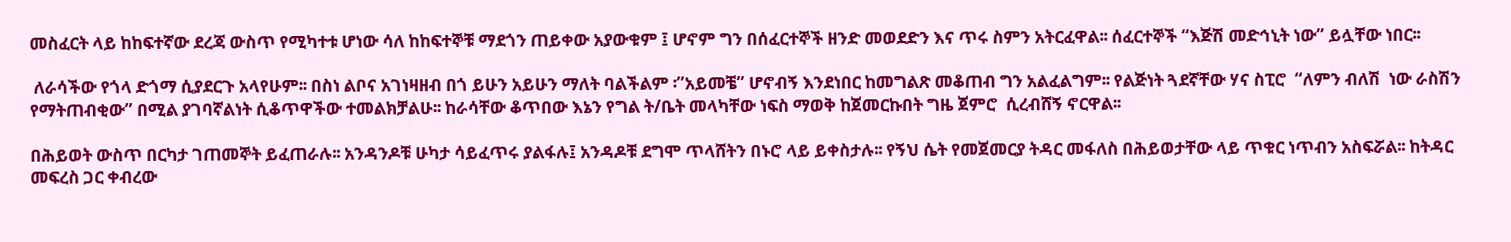መስፈርት ላይ ከከፍተኛው ደረጃ ውስጥ የሚካተቱ ሆነው ሳለ ከከፍተኞቹ ማደጎን ጠይቀው አያውቁም ፤ ሆኖም ግን በሰፈርተኞች ዘንድ መወደድን እና ጥሩ ስምን አትርፈዋል፡፡ ሰፈርተኞች “እጅሽ መድኅኒት ነው” ይሏቸው ነበር፡፡

 ለራሳችው የጎላ ድጎማ ሲያደርጉ አላየሁም፡፡ በስነ ልቦና አገነዛዘብ በጎ ይሁን አይሁን ማለት ባልችልም ፡”አይመቼ” ሆኖብኝ እንደነበር ከመግልጽ መቆጠብ ግን አልፈልግም፡፡ የልጅነት ጓደኛቸው ሃና ስፒሮ  “ለምን ብለሽ  ነው ራስሽን የማትጠብቂው” በሚል ያገባኛልነት ሲቆጥዋችው ተመልክቻልሁ፡፡ ከራሳቸው ቆጥበው እኔን የግል ት/ቤት መላካቸው ነፍስ ማወቅ ከጀመርኩበት ግዜ ጀምሮ  ሲረብሸኝ ኖርዋል፡፡

በሕይወት ውስጥ በርካታ ገጠመኞት ይፈጠራሉ፡፡ አንዳንዶቹ ሁካታ ሳይፈጥሩ ያልፋሉ፤ አንዳዶቹ ደግሞ ጥላሸትን በኑሮ ላይ ይቀስታሉ፡፡ የኝህ ሴት የመጀመርያ ትዳር መፋለስ በሕይወታቸው ላይ ጥቁር ነጥብን አስፍሯል፡፡ ከትዳር መፍረስ ጋር ቀብረው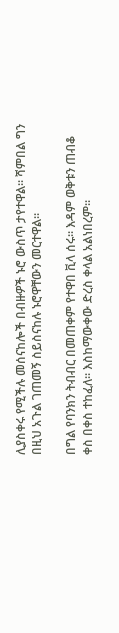ሊያስቀሩ የሚችሉ መሰናከሎች በብዙዎች ኑሮ ውስጥ ታየተዋል፡፡ ሻምበል ግን በዚህ አጉል ገጠመኝ ስይስናከሉ ኑሮዋቸውን መርተዋል፡፡

በግል የባንክን ትብብር በመጠቀም የተዋበ ቪላ ሰሩ፡፡ እዳም ወቅቱን ጠብቆ ቀስ በቀስ ተከፈለ፡፡ እስከማውቀው ድረስ ቀላል አልነበረም፡፡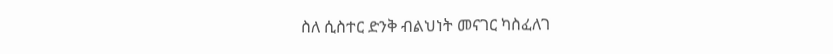ስለ ሲስተር ድንቅ ብልህነት መናገር ካስፈለገ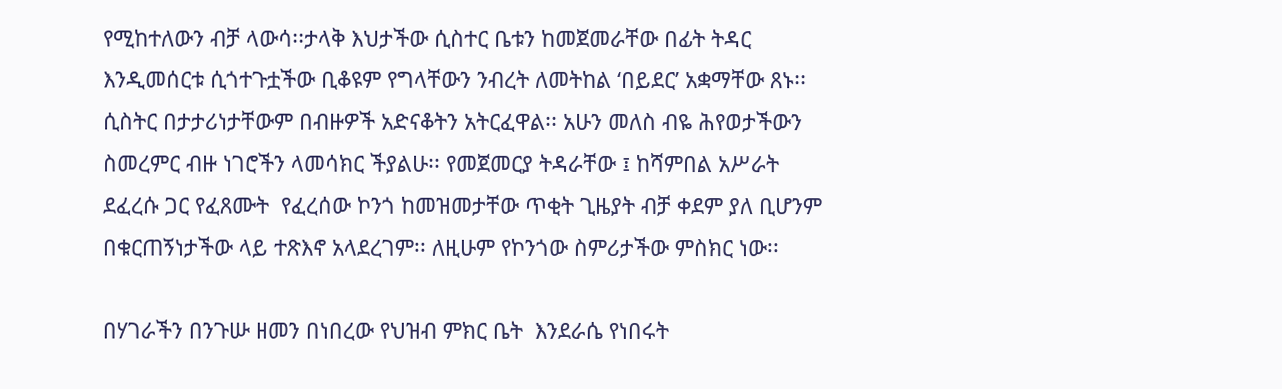የሚከተለውን ብቻ ላውሳ፡፡ታላቅ እህታችው ሲስተር ቤቱን ከመጀመራቸው በፊት ትዳር እንዲመሰርቱ ሲጎተጉቷችው ቢቆዩም የግላቸውን ንብረት ለመትከል ‘በይደር’ አቋማቸው ጸኑ፡፡ ሲስትር በታታሪነታቸውም በብዙዎች አድናቆትን አትርፈዋል፡፡ አሁን መለስ ብዬ ሕየወታችውን ስመረምር ብዙ ነገሮችን ላመሳክር ችያልሁ፡፡ የመጀመርያ ትዳራቸው ፤ ከሻምበል አሥራት ደፈረሱ ጋር የፈጸሙት  የፈረሰው ኮንጎ ከመዝመታቸው ጥቂት ጊዜያት ብቻ ቀደም ያለ ቢሆንም በቁርጠኝነታችው ላይ ተጽእኖ አላደረገም፡፡ ለዚሁም የኮንጎው ስምሪታችው ምስክር ነው፡፡

በሃገራችን በንጉሡ ዘመን በነበረው የህዝብ ምክር ቤት  እንደራሴ የነበሩት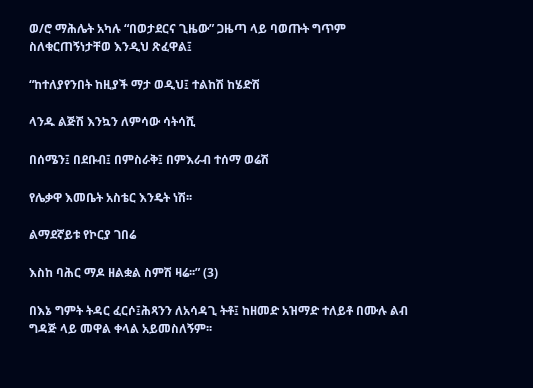ወ/ሮ ማሕሌት አካሉ “በወታደርና ጊዜው” ጋዜጣ ላይ ባወጡት ግጥም  ስለቁርጠኝነታቸወ እንዲህ ጽፈዋል፤

“ከተለያየንበት ከዚያች ማታ ወዲህ፤ ተልከሽ ከሄድሽ

ላንዱ ልጅሽ እንኳን ለምሳው ሳትሳሺ

በሰሜን፤ በደቡብ፤ በምስራቅ፤ በምእራብ ተሰማ ወሬሽ

የሌቃዋ እመቤት አስቴር እንዴት ነሽ፡፡

ልማደኛይቱ የኮርያ ገበሬ

እስከ ባሕር ማዶ ዘልቋል ስምሽ ዛሬ፡፡” (3)

በእኔ ግምት ትዳር ፈርሶ፤ሕጻንን ለአሳዳጊ ትቶ፤ ከዘመድ አዝማድ ተለይቶ በሙሉ ልብ ግዳጅ ላይ መዋል ቀላል አይመስለኝም፡፡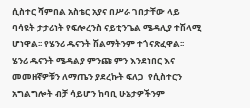ሲስተር ሻምበል አስቴር አያና በሥራ ገበታቸው ላይ ባሳዩት ታታሪነት የፍሎረንስ ናይቲንጌል ሜዳሊያ ተሽላሚ ሆነዋል፡፡ የሄንሪ ዱናንት ሽልማትንም ተጎናጽፈዋል፡፡ ሄንሪ ዱናንት ሜዳልያ ምንጩ ምን እንደነበር እና መመዘኛዎቹን ለማጤን ያደረኩት ፍለጋ  የሲስተርን አግልግሎት ብቻ ሳይሆን ከባቢ ሁኔታዎችንም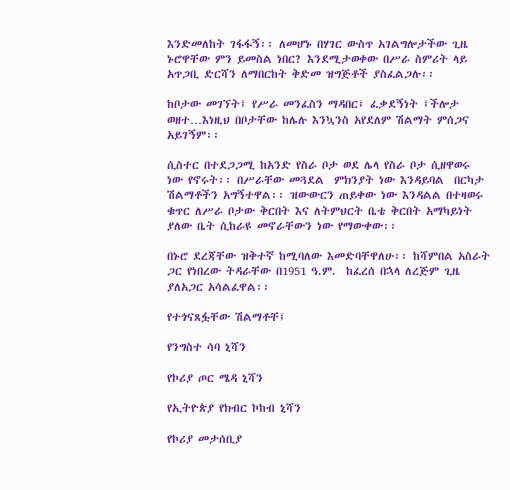እንድመለከት ገፋፋኝ፡፡ ለመሆኑ በሃገር ውስጥ አገልግሎታችው ጊዜ ኑሮዋቸው ምን ይመስል ነበር? እንደሚታወቀው በሥራ ስምሪት ላይ አጥጋቢ ድርሻን ለማበርከት ቅድመ ዝግጅቶች ያስፈልጋሉ፡፡

ከቦታው መገኘት፤ የሥራ መንፈስን ማዳበር፤ ፈቃደኝነት ፤ችሎታ ወዘተ…እነዚህ በቦታቸው ከሌሉ እንኳንስ አየደለም ሽልማት ምሰጋና አይገኝም፡፡

ሲስተር በተደጋጋሚ ከአንድ የስራ ቦታ ወደ ሌላ የስራ ቦታ ሲዘዋወሩ ነው የኖሩት፡፡ በሥራቸው መጓደል  ምክንያት ነው እንዳይባል  በርካታ ሽልማቶችን አግኝተዋል፡፡ ዝውውርን ጠይቀው ነው እንዳልል በተዛወሩ ቁጥር ለሥራ ቦታው ቅርበት እና ለትምህርት ቤቴ ቅርበት አማካይነት ያለው ቤት ሲከራዩ መኖራቸውን ነው የማውቀው፡፡

በኑሮ ደረጃቸው ዝቅተኛ ከሚባለው እመድባቸዋለሁ፡፡ ከሻምበል አስራት ጋር የነበረው ትዳራቸው በ1951 ዓ.ም.  ከፈረሰ በኋላ ለረጅም ጊዜ ያለአጋር አሳልፈዋል፡፡

የተጎናጸፏቸው ሽልማቶቸ፤

የንግስተ ሳባ ኒሻን

የኮሪያ ጦር ሜዳ ኒሻን

የኢትዮጵያ የክብር ኮከብ ኒሻን

የኮሪያ መታሰቢያ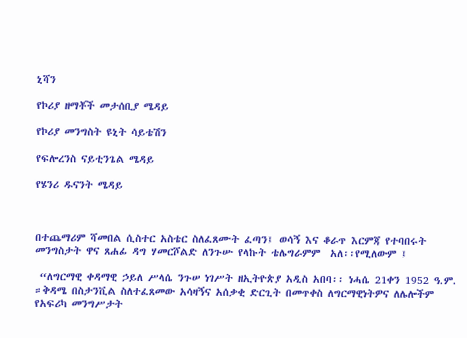ኒሻን

የኮሪያ ዘማቾች መታሰቢያ ሜዳይ

የኮሪያ መንግስት ዩኒት ሳይቴሽን

የፍሎረንስ ናይቲንጌል ሜዳይ

የሄንሪ ዱናንት ሜዳይ



በተጨማሪም ሻመበል ሲስተር አስቴር ስለፈጸሙት ፈጣን፤ ወሳኝ እና ቆራጥ እርምጃ የተባበሩት መንግስታት ዋና ጸሐፊ ዳግ ሃመርሾልድ ለንጉሡ የላኩት ቴሌግራምም  አለ፡፡የሚለውም ፤

 “ለግርማዊ ቀዳማዊ ኃይለ ሥላሴ ንጉሠ ነገሥት ዘኢትዮጵያ አዲስ አበባ፡፡ ነሓሴ 21ቀን 1952 ዓ.ም. ።ቅዳሜ በስታንቪል ስለተፈጸመው አሳዛኝና አሰቃቂ ድርጊት በመጥቀስ ለግርማዊነትዎና ለሌሎችም የአፍሪካ መንግሥታት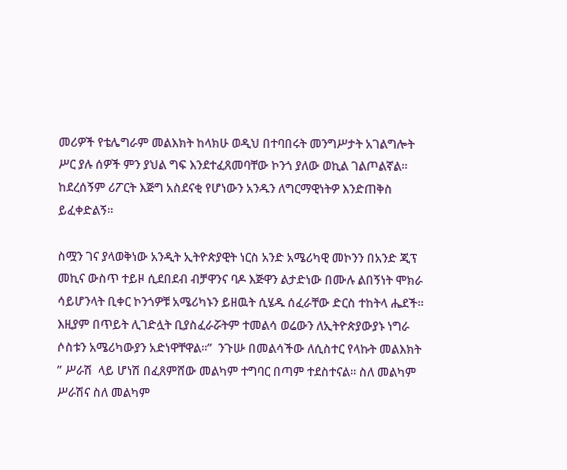መሪዎች የቴሌግራም መልእክት ከላክሁ ወዲህ በተባበሩት መንግሥታት አገልግሎት ሥር ያሉ ሰዎች ምን ያህል ግፍ እንደተፈጸመባቸው ኮንጎ ያለው ወኪል ገልጦልኛል፡፡ ከደረሰኝም ሪፖርት እጅግ አስደናቂ የሆነውን አንዱን ለግርማዊነትዎ እንድጠቅስ ይፈቀድልኝ፡፡

ስሟን ገና ያላወቅነው አንዲት ኢትዮጵያዊት ነርስ አንድ አሜሪካዊ መኮንን በአንድ ጂፕ መኪና ውስጥ ተይዞ ሲደበደብ ብቻዋንና ባዶ እጅዋን ልታድነው በሙሉ ልበኝነት ሞክራ ሳይሆንላት ቢቀር ኮንጎዎቹ አሜሪካኑን ይዘዉት ሲሄዱ ሰፈራቸው ድርስ ተከትላ ሔደች፡፡ እዚያም በጥይት ሊገድሏት ቢያስፈራሯትም ተመልሳ ወሬውን ለኢትዮጵያውያኑ ነግራ ሶስቱን አሜሪካውያን አድነዋቸዋል፡፡”  ንጉሡ በመልሳችው ለሲስተር የላኩት መልእክት ” ሥራሽ  ላይ ሆነሽ በፈጸምሸው መልካም ተግባር በጣም ተደስተናል፡፡ ስለ መልካም ሥራሽና ስለ መልካም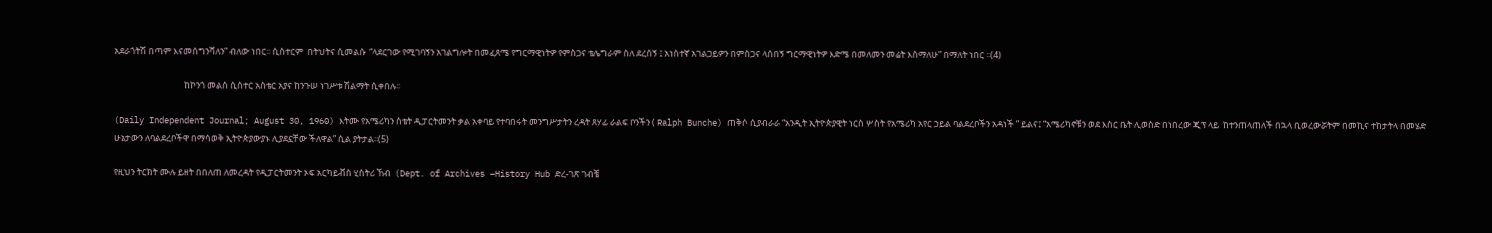አደራጎትሽ በጣም እናመሰግንሻለን” ብለው ነበር፡፡ ሲስተርም  በትህትና ሲመልሱ  “ላደርገው የሚገባኝን አገልግሎት በመፈጸሜ የግርማዊነትዎ የምስጋና ቴሌግራም ስለ ደረሰኝ ፤ አነስተኛ አገልጋይዎን በምስጋና ላሰበኝ ግርማዊነትዎ እድሜ በመለመን መሬት እስማለሁ” በማለት ነበር ፡፡(4)

                                   ከኮንጎ መልስ ሲስተር አስቴር አያና ከንጉሠ ነገሥቱ ሽልማት ሲቀበሉ፡፡

(Daily Independent Journal; August 30, 1960) እትሙ የአሜሪካን ስቴት ዲፓርትመንት ቃል አቀባይ የተባበሩት መንግሥታትን ረዳት ጸሃፊ ራልፍ ቦንችን ( Ralph Bunche) ጠቅሶ ሲያብራራ “አንዲት ኢትዮጵያዊት ነርስ ሦስት የአሜሪካ አየር ኃይል ባልደረቦችን አዳነች ” ይልና፤ “አሜሪካኖቹን ወደ እስር ቤት ሊወስድ በነበረው ጂፕ ላይ  ከተንጠላጠለች በኋላ ቢወረውሯትም በመኪና ተከታትላ በመሄድ ሁኔታውን ለባልደረቦችዋ በማሳወቅ ኢትዮጵያውያኑ ሊያደኗቸው ችለዋል” ሲል ያትታል፡፡(5)

የዚህን ትርክት ሙሉ ይዘት በበለጠ ለመረዳት የዲፓርትመንት ኦፍ አርካይቭስ ሂስትሪ ኸብ  (Dept. of Archives –History Hub ድረ-ገጽ ገብቼ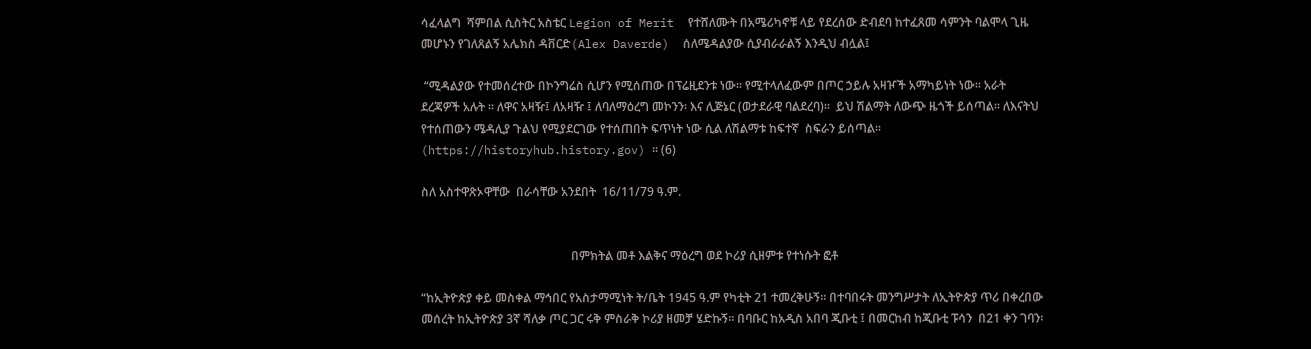ሳፈላልግ  ሻምበል ሲስትር አስቴር Legion of Merit  የተሸለሙት በአሜሪካኖቹ ላይ የደረሰው ድብደባ ከተፈጸመ ሳምንት ባልሞላ ጊዜ መሆኑን የገለጸልኝ አሌክስ ዳቨርድ(Alex Daverde)  ሰለሜዳልያው ሲያብራራልኝ እንዲህ ብሏል፤

 “ሚዳልያው የተመሰረተው በኮንግሬስ ሲሆን የሚሰጠው በፕሬዚደንቱ ነው፡፡ የሚተላለፈውም በጦር ኃይሉ አዛዦች አማካይነት ነው፡፡ አራት ደረጃዎች አሉት ፡፡ ለዋና አዛዥ፤ ለአዛዥ ፤ ለባለማዕረግ መኮንን፡ እና ሊጅኔር (ወታደራዊ ባልደረባ)፡፡  ይህ ሽልማት ለውጭ ዜጎች ይሰጣል፡፡ ለእናትህ የተሰጠውን ሜዳሊያ ጉልህ የሚያደርገው የተሰጠበት ፍጥነት ነው ሲል ለሽልማቱ ከፍተኛ  ስፍራን ይሰጣል፡፡ (https://historyhub.history.gov) ፡፡ (6)

ስለ አስተዋጽኦዋቸው  በራሳቸው አንደበት  16/11/79 ዓ.ም.


                                                  በምክትል መቶ እልቅና ማዕረግ ወደ ኮሪያ ሲዘምቱ የተነሱት ፎቶ

“ከኢትዮጵያ ቀይ መስቀል ማኅበር የአስታማሚነት ት/ቤት 1945 ዓ.ም የካቲት 21 ተመረቅሁኝ። በተባበሩት መንግሥታት ለኢትዮጵያ ጥሪ በቀረበው መሰረት ከኢትዮጵያ 3ኛ ሻለቃ ጦር ጋር ሩቅ ምስራቅ ኮሪያ ዘመቻ ሄድኩኝ፡፡ በባቡር ከአዲስ አበባ ጂቡቲ ፤ በመርከብ ከጂቡቲ ፑሳን  በ21 ቀን ገባን፡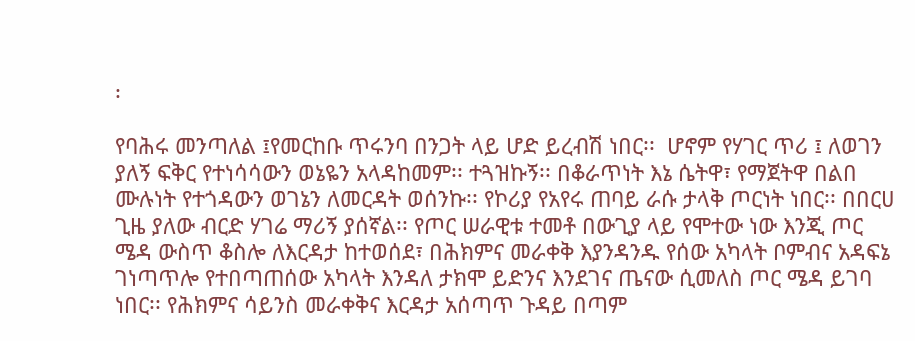፡

የባሕሩ መንጣለል ፤የመርከቡ ጥሩንባ በንጋት ላይ ሆድ ይረብሽ ነበር፡፡  ሆኖም የሃገር ጥሪ ፤ ለወገን ያለኝ ፍቅር የተነሳሳውን ወኔዬን አላዳከመም፡፡ ተጓዝኩኝ፡፡ በቆራጥነት እኔ ሴትዋ፣ የማጀትዋ በልበ ሙሉነት የተጎዳውን ወገኔን ለመርዳት ወሰንኩ፡፡ የኮሪያ የአየሩ ጠባይ ራሱ ታላቅ ጦርነት ነበር፡፡ በበርሀ ጊዜ ያለው ብርድ ሃገሬ ማሪኝ ያሰኛል፡፡ የጦር ሠራዊቱ ተመቶ በውጊያ ላይ የሞተው ነው እንጂ ጦር ሜዳ ውስጥ ቆስሎ ለእርዳታ ከተወሰደ፣ በሕክምና መራቀቅ እያንዳንዱ የሰው አካላት ቦምብና አዳፍኔ ገነጣጥሎ የተበጣጠሰው አካላት እንዳለ ታክሞ ይድንና እንደገና ጤናው ሲመለስ ጦር ሜዳ ይገባ ነበር፡፡ የሕክምና ሳይንስ መራቀቅና እርዳታ አሰጣጥ ጉዳይ በጣም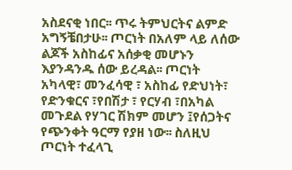አስደናቂ ነበር፡፡ ጥሩ ትምህርትና ልምድ አግኝቼበታሁ፡፡ ጦርነት በአለም ላይ ለሰው ልጆች አስከፊና አሰቃቂ መሆኑን እያንዳንዱ ሰው ይረዳል፡፡ ጦርነት አካላዊ፣ መንፈሳዊ ፣ አስከፊ የድህነት፣ የድንቁርና ፣የበሽታ ፣ የርሃብ ፣በአካል መጉደል የሃገር ሽክም መሆን ፤የሰጋትና የጭንቀት ዓርማ የያዘ ነው፡፡ ስለዚህ ጦርነት ተፈላጊ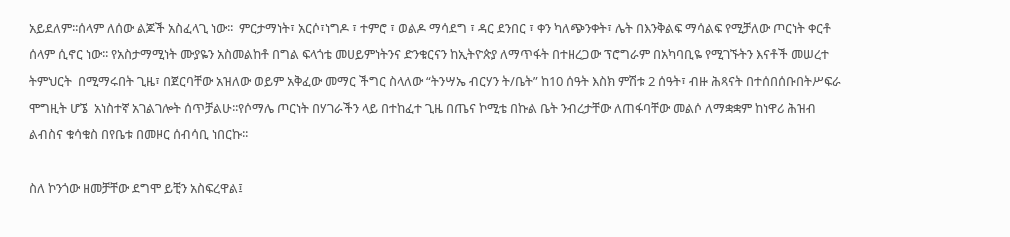አይደለም፡፡ሰላም ለሰው ልጆች አስፈላጊ ነው፡፡  ምርታማነት፣ አርሶ፣ነግዶ ፣ ተምሮ ፣ ወልዶ ማሳደግ ፣ ዳር ደንበር ፣ ቀን ካለጭንቀት፣ ሌት በእንቅልፍ ማሳልፍ የሚቻለው ጦርነት ቀርቶ ሰላም ሲኖር ነው፡፡ የአስታማሚነት ሙያዬን አስመልከቶ በግል ፍላጎቴ መሀይምነትንና ድንቁርናን ከኢትዮጵያ ለማጥፋት በተዘረጋው ፕሮግራም በአካባቢዬ የሚገኙትን እናቶች መሠረተ ትምህርት  በሚማሩበት ጊዜ፣ በጀርባቸው አዝለው ወይም አቅፈው መማር ችግር ስላለው “ትንሣኤ ብርሃን ት/ቤት” ከ10 ሰዓት እስክ ምሽቱ 2 ሰዓት፣ ብዙ ሕጻናት በተሰበሰቡበትሥፍራ  ሞግዚት ሆኜ  አነስተኛ አገልገሎት ሰጥቻልሁ፡፡የሶማሌ ጦርነት በሃገራችን ላይ በተከፈተ ጊዜ በጤና ኮሚቴ በኩል ቤት ንብረታቸው ለጠፋባቸው መልሶ ለማቋቋም ከነዋሪ ሕዝብ ልብስና ቁሳቁስ በየቤቱ በመዞር ሰብሳቢ ነበርኩ፡፡

ስለ ኮንጎው ዘመቻቸው ደግሞ ይቺን አስፍረዋል፤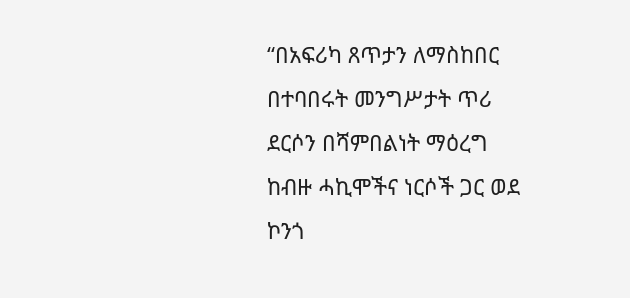“በአፍሪካ ጸጥታን ለማስከበር በተባበሩት መንግሥታት ጥሪ ደርሶን በሻምበልነት ማዕረግ ከብዙ ሓኪሞችና ነርሶች ጋር ወደ ኮንጎ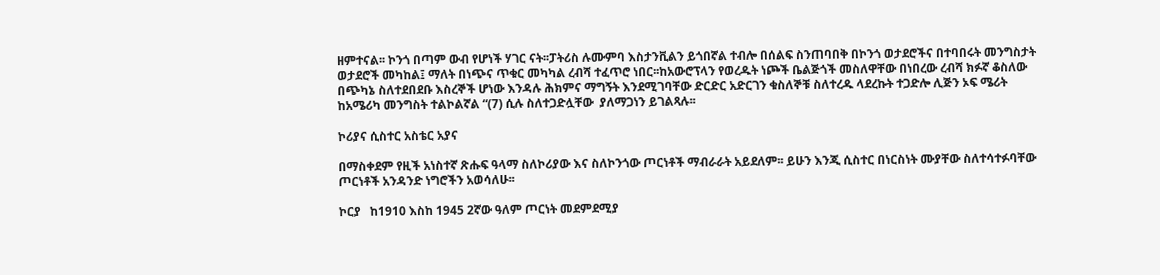ዘምተናል፡፡ ኮንጎ በጣም ውብ የሆነች ሃገር ናት፡፡ፓትሪስ ሉሙምባ እስታንቪልን ይጎበኛል ተብሎ በሰልፍ ስንጠባበቅ በኮንጎ ወታደሮችና በተባበሩት መንግስታት ወታደሮች መካከል፤ ማለት በነጭና ጥቁር መካካል ረብሻ ተፈጥሮ ነበር፡፡ከአውሮፕላን የወረዱት ነጮች ቤልጅጎች መስለዋቸው በነበረው ረብሻ ክፉኛ ቆስለው በጭካኔ ስለተደበደቡ እስረኞች ሆነው እንዳሉ ሕክምና ማግኝት እንደሚገባቸው ድርድር አድርገን ቁስለኞቹ ስለተረዱ ላደረኩት ተጋድሎ ሊጅን ኦፍ ሜሪት ከአሜሪካ መንግስት ተልኮልኛል “(7) ሲሉ ስለተጋድሏቸው  ያለማጋነን ይገልጻሉ፡፡

ኮሪያና ሲስተር አስቴር አያና

በማስቀደም የዚች አነስተኛ ጽሑፍ ዓላማ ስለኮሪያው እና ስለኮንጎው ጦርነቶች ማብራራት አይደለም፡፡ ይሁን እንጂ ሲስተር በነርስነት ሙያቸው ስለተሳተፉባቸው ጦርነቶች አንዳንድ ነግሮችን አወሳለሁ፡፡

ኮርያ   ከ1910 እስከ 1945 2ኛው ዓለም ጦርነት መደምደሚያ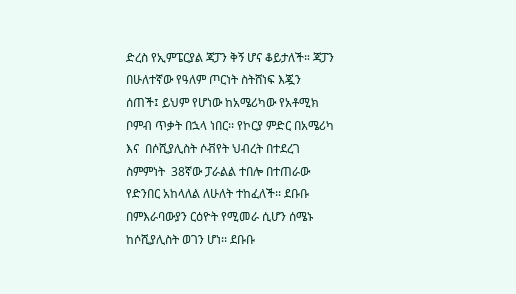ድረስ የኢምፔርያል ጃፓን ቅኝ ሆና ቆይታለች። ጃፓን በሁለተኛው የዓለም ጦርነት ስትሸነፍ እጇን ሰጠች፤ ይህም የሆነው ከአሜሪካው የአቶሚክ ቦምብ ጥቃት በኋላ ነበር፡፡ የኮርያ ምድር በአሜሪካ እና  በሶሺያሊስት ሶቭየት ህብረት በተደረገ ስምምነት  38ኛው ፓራልል ተበሎ በተጠራው የድንበር አከላለል ለሁለት ተከፈለች፡፡ ደቡቡ በምእራባውያን ርዕዮት የሚመራ ሲሆን ሰሜኑ ከሶሺያሊስት ወገን ሆነ፡፡ ደቡቡ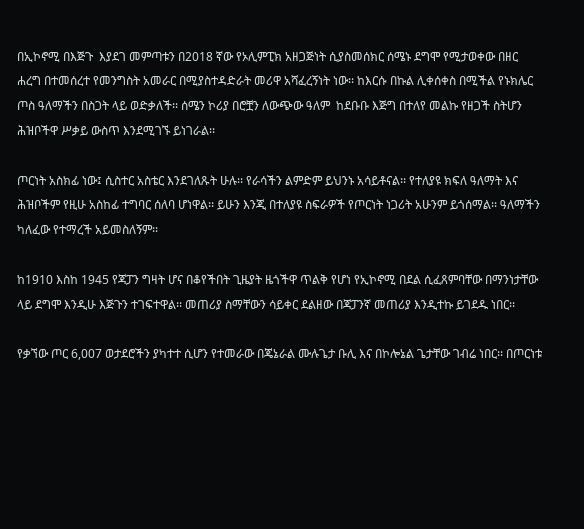በኢኮኖሚ በእጅጉ  እያደገ መምጣቱን በ2018 ኛው የኦሊምፒክ አዘጋጅነት ሲያስመሰክር ሰሜኑ ደግሞ የሚታወቀው በዘር ሐረግ በተመሰረተ የመንግስት አመራር በሚያስተዳድራት መሪዋ አሻፈረኝነት ነው፡፡ ከእርሱ በኩል ሊቀሰቀስ በሚችል የኑክሌር ጦስ ዓለማችን በስጋት ላይ ወድቃለች፡፡ ሰሜን ኮሪያ በሮቿን ለውጭው ዓለም  ከደቡቡ እጅግ በተለየ መልኩ የዘጋች ስትሆን ሕዝቦችዋ ሥቃይ ውስጥ እንደሚገኙ ይነገራል፡፡

ጦርነት አስክፊ ነው፤ ሲስተር አስቴር እንደገለጹት ሁሉ፡፡ የራሳችን ልምድም ይህንኑ አሳይቶናል፡፡ የተለያዩ ክፍለ ዓለማት እና ሕዝቦችም የዚሁ አስከፊ ተግባር ሰለባ ሆነዋል፡፡ ይሁን እንጂ በተለያዩ ስፍራዎች የጦርነት ነጋሪት አሁንም ይጎሰማል፡፡ ዓለማችን ካለፈው የተማረች አይመስለኝም፡፡

ከ1910 እስከ 1945 የጃፓን ግዛት ሆና በቆየችበት ጊዜያት ዜጎችዋ ጥልቅ የሆነ የኢኮኖሚ በደል ሲፈጸምባቸው በማንነታቸው ላይ ደግሞ እንዲሁ እጅጉን ተገፍተዋል፡፡ መጠሪያ ስማቸውን ሳይቀር ደልዘው በጃፓንኛ መጠሪያ እንዲተኩ ይገደዱ ነበር፡፡

የቃኘው ጦር 6,007 ወታደሮችን ያካተተ ሲሆን የተመራው በጄኔራል ሙሉጌታ ቡሊ እና በኮሎኔል ጌታቸው ገብሬ ነበር፡፡ በጦርነቱ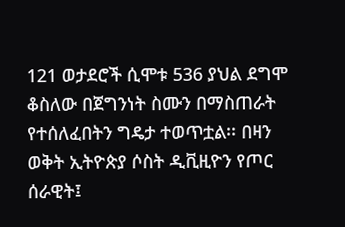121 ወታደሮች ሲሞቱ 536 ያህል ደግሞ ቆስለው በጀግንነት ስሙን በማስጠራት የተሰለፈበትን ግዴታ ተወጥቷል፡፡ በዛን ወቅት ኢትዮጵያ ሶስት ዲቪዚዮን የጦር ሰራዊት፤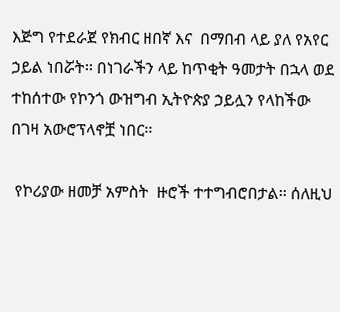እጅግ የተደራጀ የክብር ዘበኛ እና  በማበብ ላይ ያለ የአየር ኃይል ነበሯት፡፡ በነገራችን ላይ ከጥቂት ዓመታት በኋላ ወደ ተከሰተው የኮንጎ ውዝግብ ኢትዮጵያ ኃይሏን የላከችው በገዛ አውሮፕላኖቿ ነበር፡፡

 የኮሪያው ዘመቻ አምስት  ዙሮች ተተግብሮበታል፡፡ ሰለዚህ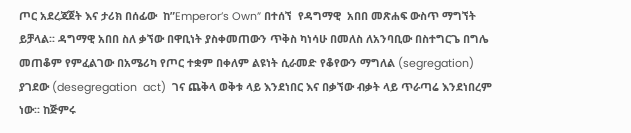ጦር አደረጃጀት እና ታሪክ በሰፊው  ከ”Emperor’s Own” በተሰኘ  የዳግማዊ  አበበ መጽሐፍ ውስጥ ማግኘት ይቻላል፡፡ ዳግማዊ አበበ ስለ ቃኘው በዋቢነት ያስቀመጠውን ጥቅስ ካነሳሁ በመለስ ለአንባቢው በስተግርጌ በግሌ መጠቆም የምፈልገው በአሜሪካ የጦር ተቋም በቀለም ልዩነት ሲራመድ የቆየውን ማግለል (segregation) ያገደው (desegregation  act)  ገና ጨቅላ ወቅቱ ላይ እንደነበር እና በቃኘው ብቃት ላይ ጥራጣሬ እንደነበረም ነው፡፡ ከጅምሩ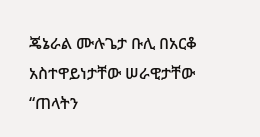ጄኔራል ሙሉጌታ ቡሊ በአርቆ አስተዋይነታቸው ሠራዊታቸው “ጠላትን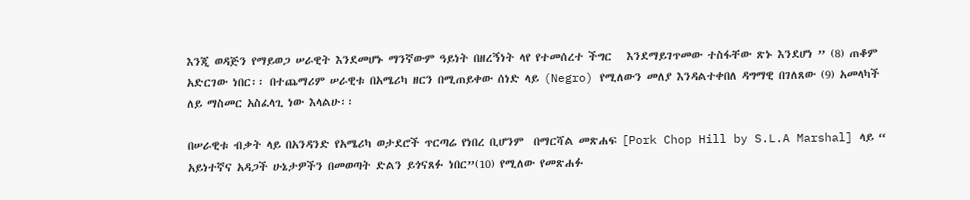እንጂ ወዳጅን የማይወጋ ሠራዊት እንደመሆኑ ማንኛውም ዓይነት በዘረኝነት ላየ የተመሰረተ ችግር   እንደማይገጥመው ተስፋቸው ጽኑ እንደሆነ ” (8) ጠቆም አድርገው ነበር፡፡ በተጨማሪም ሠራዊቱ በአሜሪካ ዘርን በሚጠይቀው ሰነድ ላይ (Negro) የሚለውን መለያ እንዳልተቀበለ ዳግማዊ በገለጸው (9) አመላካች ለይ ማስመር አስፈላጊ ነው እላልሁ፡፡

በሠራዊቱ ብቃት ላይ በአንዳንድ የአሜሪካ ወታደሮች ጥርጣሬ የነበረ ቢሆንም  በማርሻል መጽሐፍ [Pork Chop Hill by S.L.A Marshal] ላይ “ አይነተኛና አዳጋች ሁኔታዎችን በመወጣት ድልን ይጎናጸፉ ነበር”(10) የሚለው የመጽሐፉ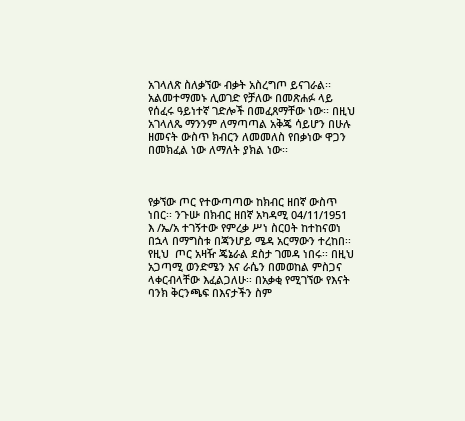አገላለጽ ስለቃኘው ብቃት አስረግጦ ይናገራል፡፡ አልመተማመኑ ሊወገድ የቻለው በመጽሐፉ ላይ የሰፈሩ ዓይነተኛ ገድሎች በመፈጸማቸው ነው፡፡ በዚህ አገላለጼ ማንንም ለማጣጣል አቅጄ ሳይሆን በሁሉ ዘመናት ውስጥ ክብርን ለመመለስ የበቃነው ዋጋን በመክፈል ነው ለማለት ያክል ነው፡፡



የቃኘው ጦር የተውጣጣው ከክብር ዘበኛ ውስጥ ነበር፡፡ ንጉሡ በክብር ዘበኛ አካዳሚ 04/11/1951 እ /ኤ/አ ተገኝተው የምረቃ ሥነ ስርዐት ከተከናወነ በኋላ በማግስቱ በጃንሆይ ሜዳ አርማውን ተረከበ፡፡ የዚህ  ጦር አዛዥ ጄኔራል ደስታ ገመዳ ነበሩ፡፡ በዚህ አጋጣሚ ወንድሜን እና ራሴን በመወከል ምስጋና ላቀርብላቸው እፈልጋለሁ፡፡ በአቃቂ የሚገኘው የእናት ባንክ ቅርንጫፍ በእናታችን ስም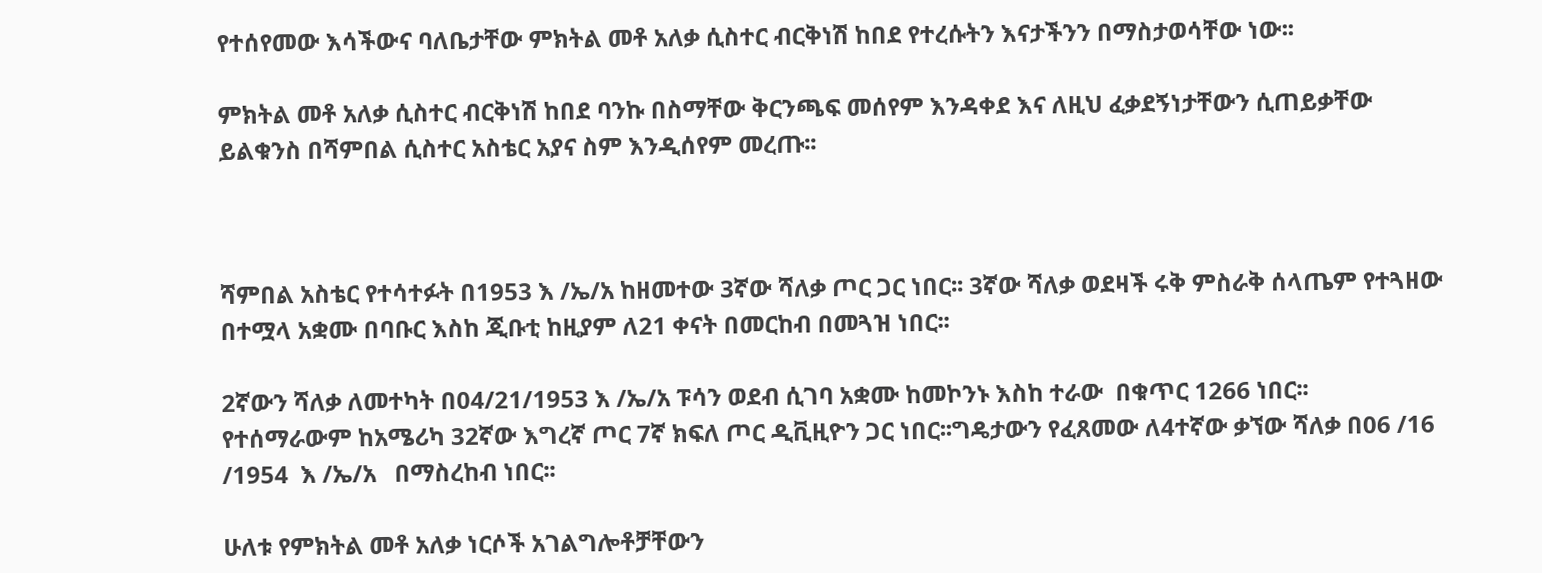የተሰየመው እሳችውና ባለቤታቸው ምክትል መቶ አለቃ ሲስተር ብርቅነሽ ከበደ የተረሱትን እናታችንን በማስታወሳቸው ነው፡፡

ምክትል መቶ አለቃ ሲስተር ብርቅነሽ ከበደ ባንኩ በስማቸው ቅርንጫፍ መሰየም እንዳቀደ እና ለዚህ ፈቃደኝነታቸውን ሲጠይቃቸው ይልቁንስ በሻምበል ሲስተር አስቴር አያና ስም እንዲሰየም መረጡ፡፡



ሻምበል አስቴር የተሳተፉት በ1953 እ /ኤ/አ ከዘመተው 3ኛው ሻለቃ ጦር ጋር ነበር፡፡ 3ኛው ሻለቃ ወደዛች ሩቅ ምስራቅ ሰላጤም የተጓዘው በተሟላ አቋሙ በባቡር እስከ ጂቡቲ ከዚያም ለ21 ቀናት በመርከብ በመጓዝ ነበር፡፡

2ኛውን ሻለቃ ለመተካት በ04/21/1953 እ /ኤ/አ ፑሳን ወደብ ሲገባ አቋሙ ከመኮንኑ እስከ ተራው  በቁጥር 1266 ነበር፡፡  የተሰማራውም ከአሜሪካ 32ኛው እግረኛ ጦር 7ኛ ክፍለ ጦር ዲቪዚዮን ጋር ነበር፡፡ግዴታውን የፈጸመው ለ4ተኛው ቃኘው ሻለቃ በ06 /16 /1954  እ /ኤ/አ   በማስረከብ ነበር፡፡

ሁለቱ የምክትል መቶ አለቃ ነርሶች አገልግሎቶቻቸውን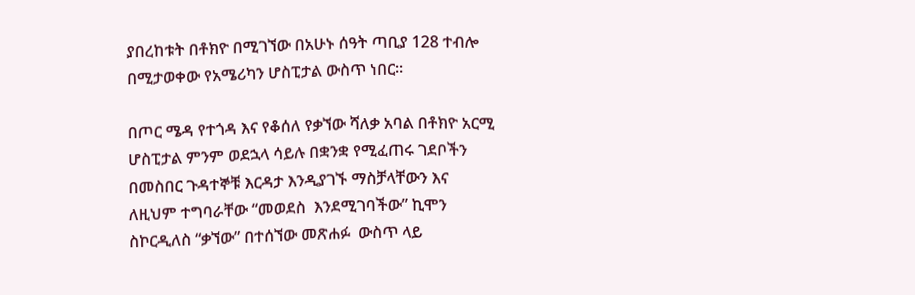ያበረከቱት በቶክዮ በሚገኘው በአሁኑ ሰዓት ጣቢያ 128 ተብሎ በሚታወቀው የአሜሪካን ሆስፒታል ውስጥ ነበር፡፡

በጦር ሜዳ የተጎዳ እና የቆሰለ የቃኘው ሻለቃ አባል በቶክዮ አርሚ ሆስፒታል ምንም ወደኋላ ሳይሉ በቋንቋ የሚፈጠሩ ገደቦችን በመስበር ጉዳተኞቹ እርዳታ እንዲያገኙ ማስቻላቸውን እና ለዚህም ተግባራቸው “መወደስ  እንደሚገባችው” ኪሞን ስኮርዲለስ “ቃኘው” በተሰኘው መጽሐፉ  ውስጥ ላይ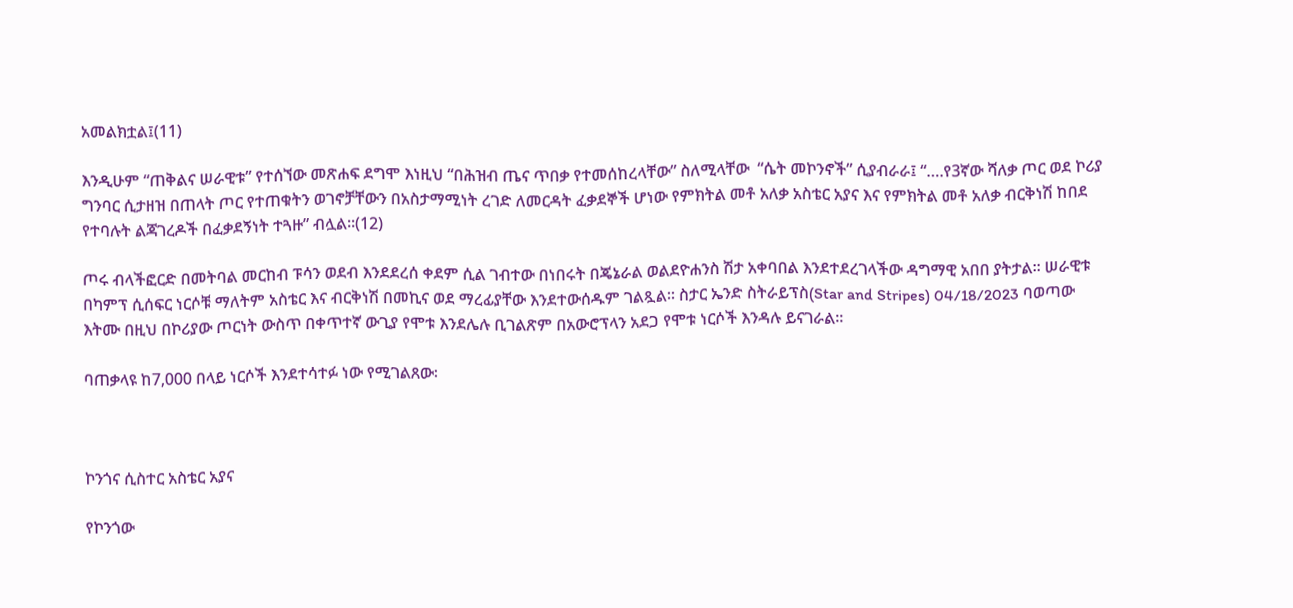አመልክቷል፤(11)

እንዲሁም “ጠቅልና ሠራዊቱ” የተሰኘው መጽሐፍ ደግሞ እነዚህ “በሕዝብ ጤና ጥበቃ የተመሰከረላቸው” ስለሚላቸው  “ሴት መኮንኖች” ሲያብራራ፤ “….የ3ኛው ሻለቃ ጦር ወደ ኮሪያ ግንባር ሲታዘዝ በጠላት ጦር የተጠቁትን ወገኖቻቸውን በአስታማሚነት ረገድ ለመርዳት ፈቃደኞች ሆነው የምክትል መቶ አለቃ አስቴር አያና እና የምክትል መቶ አለቃ ብርቅነሽ ከበደ የተባሉት ልጃገረዶች በፈቃደኝነት ተጓዙ” ብሏል፡፡(12)

ጦሩ ብላችፎርድ በመትባል መርከብ ፑሳን ወደብ እንደደረሰ ቀደም ሲል ገብተው በነበሩት በጄኔራል ወልደዮሐንስ ሽታ አቀባበል እንደተደረገላችው ዳግማዊ አበበ ያትታል፡፡ ሠራዊቱ በካምፕ ሲሰፍር ነርሶቹ ማለትም አስቴር እና ብርቅነሽ በመኪና ወደ ማረፊያቸው እንደተውሰዱም ገልጿል፡፡ ስታር ኤንድ ስትራይፕስ(Star and Stripes) 04/18/2023 ባወጣው እትሙ በዚህ በኮሪያው ጦርነት ውስጥ በቀጥተኛ ውጊያ የሞቱ እንደሌሉ ቢገልጽም በአውሮፕላን አደጋ የሞቱ ነርሶች እንዳሉ ይናገራል፡፡

ባጠቃላዩ ከ7,000 በላይ ነርሶች እንደተሳተፉ ነው የሚገልጸው፡



ኮንጎና ሲስተር አስቴር አያና

የኮንጎው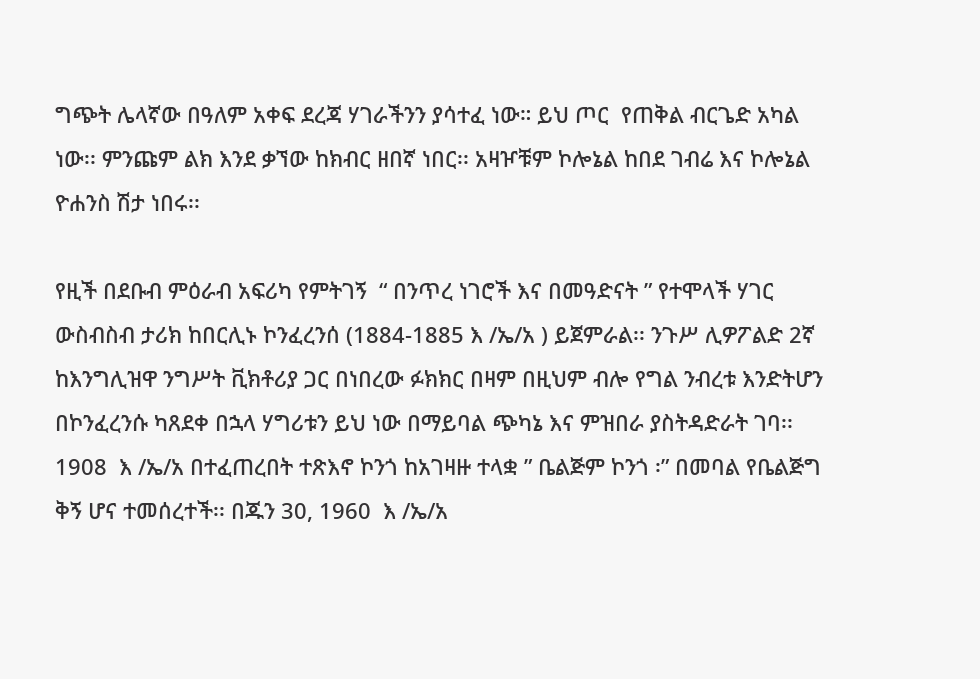ግጭት ሌላኛው በዓለም አቀፍ ደረጃ ሃገራችንን ያሳተፈ ነው። ይህ ጦር  የጠቅል ብርጌድ አካል  ነው፡፡ ምንጩም ልክ እንደ ቃኘው ከክብር ዘበኛ ነበር፡፡ አዛዦቹም ኮሎኔል ከበደ ገብሬ እና ኮሎኔል ዮሐንስ ሽታ ነበሩ፡፡

የዚች በደቡብ ምዕራብ አፍሪካ የምትገኝ  “ በንጥረ ነገሮች እና በመዓድናት ” የተሞላች ሃገር ውስብስብ ታሪክ ከበርሊኑ ኮንፈረንሰ (1884-1885 እ /ኤ/አ ) ይጀምራል፡፡ ንጉሥ ሊዎፖልድ 2ኛ ከእንግሊዝዋ ንግሥት ቪክቶሪያ ጋር በነበረው ፉክክር በዛም በዚህም ብሎ የግል ንብረቱ እንድትሆን በኮንፈረንሱ ካጸደቀ በኋላ ሃግሪቱን ይህ ነው በማይባል ጭካኔ እና ምዝበራ ያስትዳድራት ገባ፡፡ 1908  እ /ኤ/አ በተፈጠረበት ተጽእኖ ኮንጎ ከአገዛዙ ተላቋ ” ቤልጅም ኮንጎ ፡” በመባል የቤልጅግ ቅኝ ሆና ተመሰረተች፡፡ በጁን 30, 1960  እ /ኤ/አ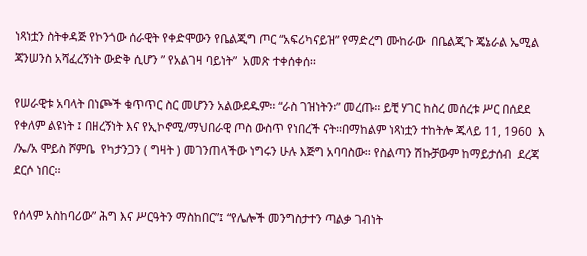ነጻነቷን ስትቀዳጅ የኮንጎው ሰራዊት የቀድሞውን የቤልጂግ ጦር “አፍሪካናይዝ” የማድረግ ሙከራው  በቤልጂጉ ጄኔራል ኤሚል ጃንሠንስ አሻፈረኝነት ውድቅ ሲሆን ” የአልገዛ ባይነት”  አመጽ ተቀሰቀሰ፡፡

የሠራዊቱ አባላት በነጮች ቁጥጥር ስር መሆንን አልውደዱም፡፡ “ራስ ገዝነትን፡” መረጡ፡፡ ይቺ ሃገር ከስረ መሰረቱ ሥር በሰደደ የቀለም ልዩነት ፤ በዘረኝነት እና የኢኮኖሚ/ማህበራዊ ጦስ ውስጥ የነበረች ናት፡፡በማከልም ነጻነቷን ተከትሎ ጁላይ 11, 1960  እ /ኤ/አ ሞይስ ሾምቤ  የካታንጋን ( ግዛት ) መገንጠላችው ነግሩን ሁሉ እጅግ አባባስው፡፡ የስልጣን ሽኩቻውም ከማይታሰብ  ደረጃ ደርሶ ነበር፡፡

የሰላም አስከባሪው” ሕግ እና ሥርዓትን ማስከበር”፤ “የሌሎች መንግስታተን ጣልቃ ገብነት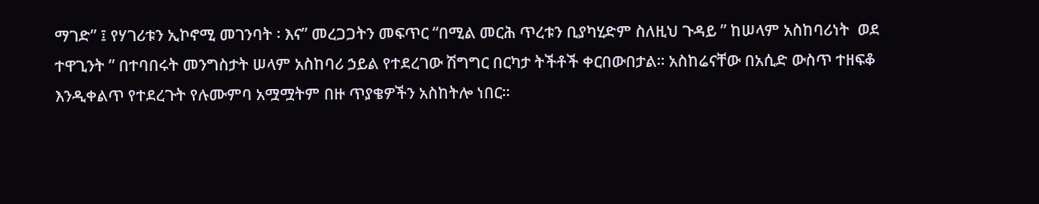ማገድ” ፤ የሃገሪቱን ኢኮኖሚ መገንባት ፡ እና” መረጋጋትን መፍጥር “በሚል መርሕ ጥረቱን ቢያካሂድም ስለዚህ ጉዳይ ” ከሠላም አስከባሪነት  ወደ ተዋጊንት ” በተባበሩት መንግስታት ሠላም አስከባሪ ኃይል የተደረገው ሽግግር በርካታ ትችቶች ቀርበውበታል፡፡ አስከሬናቸው በአሲድ ውስጥ ተዘፍቆ እንዲቀልጥ የተደረጉት የሉሙምባ አሟሟትም በዙ ጥያቄዎችን አስከትሎ ነበር፡፡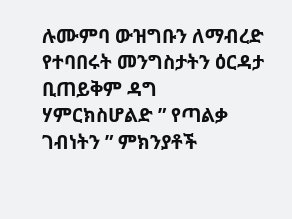ሉሙምባ ውዝግቡን ለማብረድ የተባበሩት መንግስታትን ዕርዳታ  ቢጠይቅም ዳግ ሃምርክስሆልድ ” የጣልቃ ገብነትን ” ምክንያቶች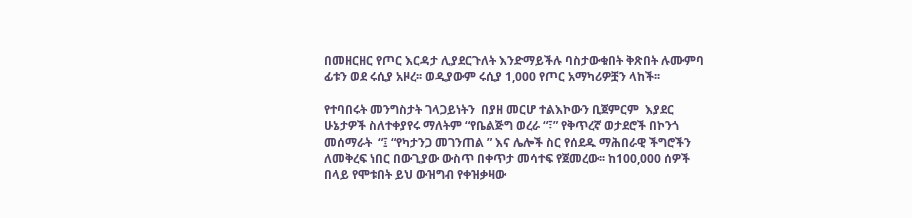በመዘርዘር የጦር እርዳታ ሊያደርጉለት እንድማይችሉ ባስታውቁበት ቅጽበት ሉሙምባ ፊቱን ወደ ሩሲያ አዞረ፡፡ ወዲያውም ሩሲያ 1,000 የጦር አማካሪዎቿን ላከች፡፡

የተባበሩት መንግስታት ገላጋይነትን  በያዘ መርሆ ተልእኮውን ቢጀምርም  እያደር ሁኔታዎች ስለተቀያየሩ ማለትም “የቤልጅግ ወረራ “፣” የቅጥረኛ ወታደሮች በኮንጎ መሰማራት  “፤ “የካታንጋ መገንጠል ” እና ሌሎች ስር የሰደዱ ማሕበራዊ ችግሮችን ለመቅረፍ ነበር በውጊያው ውስጥ በቀጥታ መሳተፍ የጀመረው፡፡ ከ100,000 ሰዎች በላይ የሞቱበት ይህ ውዝግብ የቀዝቃዛው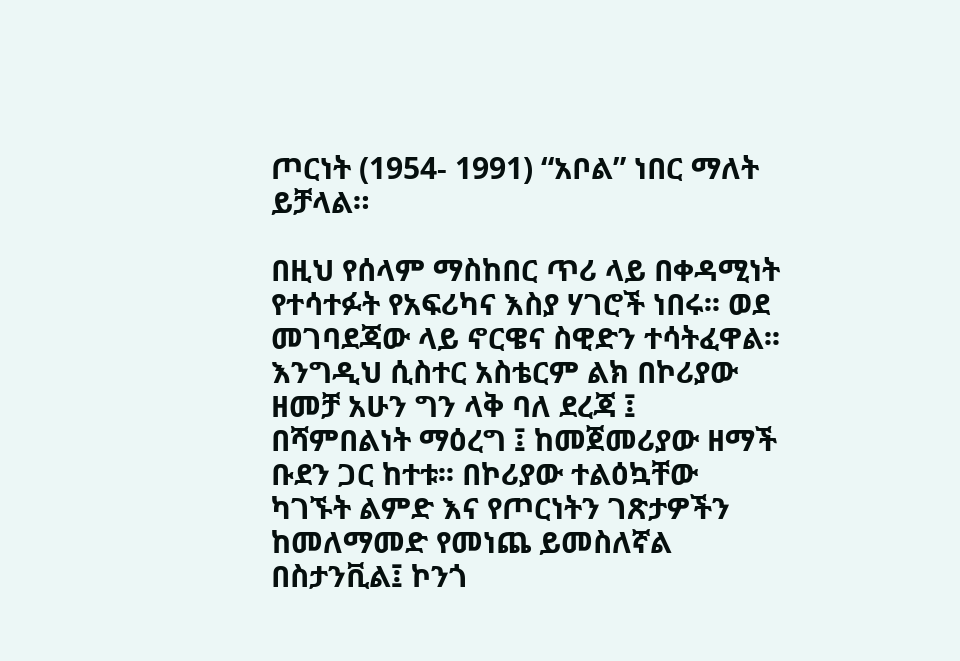ጦርነት (1954- 1991) “አቦል” ነበር ማለት ይቻላል።

በዚህ የሰላም ማስከበር ጥሪ ላይ በቀዳሚነት የተሳተፉት የአፍሪካና እስያ ሃገሮች ነበሩ፡፡ ወደ መገባደጃው ላይ ኖርዌና ስዊድን ተሳትፈዋል፡፡ እንግዲህ ሲስተር አስቴርም ልክ በኮሪያው ዘመቻ አሁን ግን ላቅ ባለ ደረጃ ፤ በሻምበልነት ማዕረግ ፤ ከመጀመሪያው ዘማች ቡደን ጋር ከተቱ፡፡ በኮሪያው ተልዕኳቸው ካገኙት ልምድ እና የጦርነትን ገጽታዎችን ከመለማመድ የመነጨ ይመስለኛል በስታንቪል፤ ኮንጎ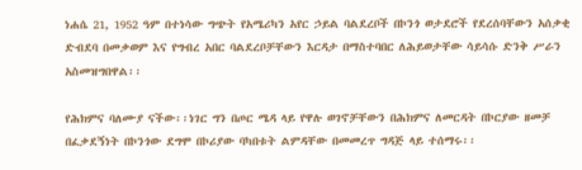ነሐሴ 21, 1952 ዓም በተነሳው ግጭት የአሜሪካን አየር ኃይል ባልደረቦች በኮንጎ ወታደሮች የደረሰባቸውን አሰቃቂ ድብደባ በመቃወም እና የግብረ አበር ባልደረቦቻቸውን እርዳታ በማስተባበር ለሕይወታቸው ሳይሳሱ ድንቅ ሥራን አስመዝግበዋል፡፡

የሕክምና ባለሙያ ናችው፡፡ነገር ግን በጦር ሜዳ ላይ የዋሉ ወገኖቻቸውን በሕክምና ለመርዳት በኮርያው ዘመቻ በፈቃደኝነት በኮንጎው ደግሞ በኮሪያው ባካበቱት ልምዳቸው በመመረጥ ግዳጅ ላይ ተሰማሩ፡፡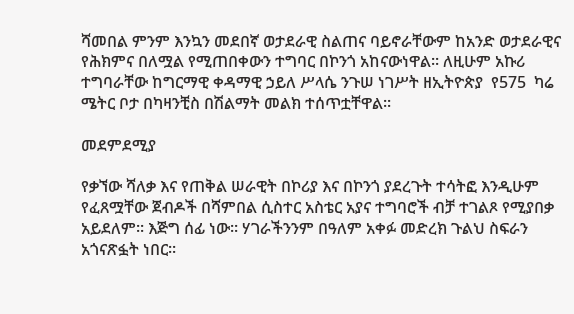ሻመበል ምንም እንኳን መደበኛ ወታደራዊ ስልጠና ባይኖራቸውም ከአንድ ወታደራዊና የሕክምና በለሟል የሚጠበቀውን ተግባር በኮንጎ አከናውነዋል፡፡ ለዚሁም አኩሪ ተግባራቸው ከግርማዊ ቀዳማዊ ኃይለ ሥላሴ ንጉሠ ነገሥት ዘኢትዮጵያ  የ575  ካሬ ሜትር ቦታ በካዛንቺስ በሽልማት መልክ ተሰጥቷቸዋል፡፡

መደምደሚያ

የቃኘው ሻለቃ እና የጠቅል ሠራዊት በኮሪያ እና በኮንጎ ያደረጉት ተሳትፎ እንዲሁም የፈጸሟቸው ጀብዶች በሻምበል ሲስተር አስቴር አያና ተግባሮች ብቻ ተገልጾ የሚያበቃ አይደለም፡፡ እጅግ ሰፊ ነው፡፡ ሃገራችንንም በዓለም አቀፉ መድረክ ጉልህ ስፍራን አጎናጽፏት ነበር፡፡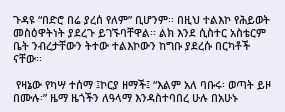ጉዳዩ “በድሮ በሬ ያረሰ የለም” ቢሆንም፡፡ በዚህ ተልእኮ የሕይወት መስዕዋትነት ያደረጉ ይገኙባቸዋል፡፡ ልክ እንደ ሲስተር አስቴርም ቤት ንብረታቸውን ትተው ተልእኮውን ከግቡ ያደረሱ በርካቶች ናቸው፡፡

 የዛኔው የካሣ ተሰማ ፤ኮርያ ዘማች፤ “እልም አለ ባቡሩ፡ ወጣት ይዞ በሙሉ፡” ዜማ ዜጎችን ለዓላማ እንዳስተባበረ ሁሉ በአሁኑ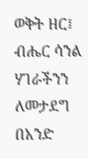ወቅት ዘር፤ ብሔር ሳንል ሃገራችንን ለመታደግ በአንድ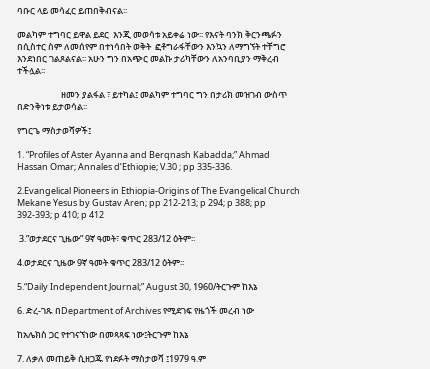ባቡር ላይ መሳፈር ይጠበቅብናል፡፡

መልካም ተግባር ይዋል ይደር  እንጂ መወሳቱ አይቀሬ ነው፡፡ የእናት ባንክ ቅርንጫፉን በሲስተር ስም ለመሰየም በተነሳበት ወቅት  ፎቶግራፋቸውን እንኳን ለማግኘት ተቸግሮ እንደነበር ገልጾልናል፡፡ አሁን ግን በአጭር መልኩ ታሪካቸውን ለአንባቢያን ማቅረብ ተችሏል፡፡

                      ዘመን ያልፋል ፣ ይተካል፤ መልካም ተግባር ግን በታሪክ መዝገብ ውስጥ በድንቅነቱ ይታወሳል፡፡

የግርጌ ማስታወሻዎች፤

1. “Profiles of Aster Ayanna and Berqnash Kabadda;” Ahmad Hassan Omar; Annales d’Ethiopie; V.30 ; pp 335-336.

2.Evangelical Pioneers in Ethiopia-Origins of The Evangelical Church Mekane Yesus by Gustav Aren; pp 212-213; p 294; p 388; pp 392-393; p 410; p 412

 3.”ወታደርና ጊዜው” 9ኛ ዓመት፣ ቁጥር 283/12 ዕትም፡፡

4.ወታደርና ጊዜው 9ኛ ዓመት ቁጥር 283/12 ዕትም፡፡

5.“Daily Independent Journal;” August 30, 1960/ትርጉም ከእኔ

6. ድረ-ገጹ በDepartment of Archives የሚደገፍ የዜጎች መረብ ነው

ከአሌክስ ጋር የተገናኘነው በመጻጻፍ ነው፤ትርጉም ከእኔ

7. ለቃለ መጠይቅ ሲዘጋጁ የነደፉት ማስታወሻ ፤1979 ዓ.ም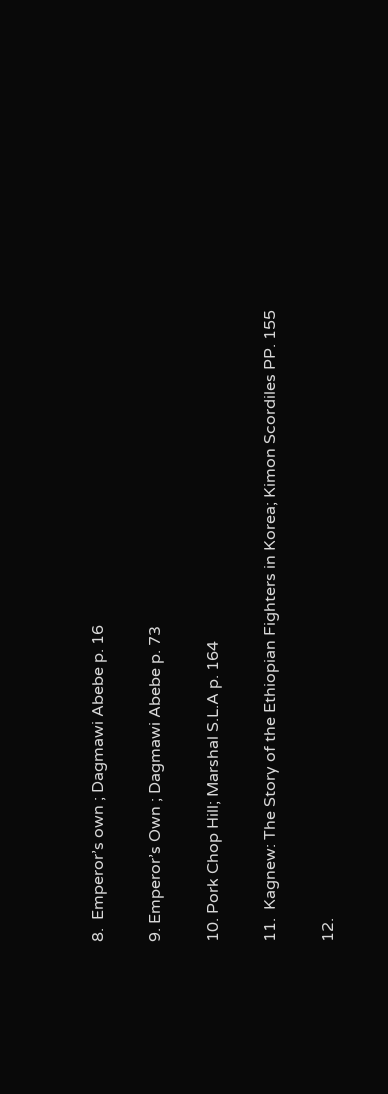8.  Emperor’s own ; Dagmawi Abebe p. 16

9. Emperor’s Own ; Dagmawi Abebe p. 73

10. Pork Chop Hill; Marshal S.L.A p. 164

11.  Kagnew: The Story of the Ethiopian Fighters in Korea; Kimon Scordiles PP. 155

12.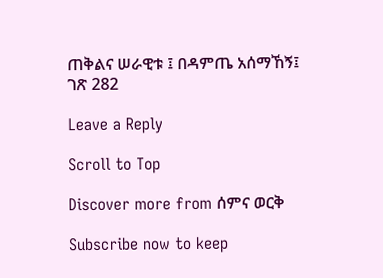ጠቅልና ሠራዊቱ ፤ በዳምጤ አሰማኸኝ፤ ገጽ 282

Leave a Reply

Scroll to Top

Discover more from ሰምና ወርቅ

Subscribe now to keep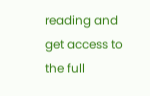reading and get access to the full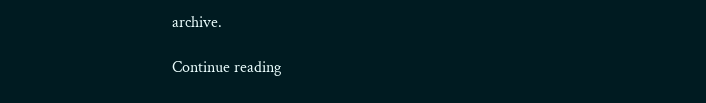archive.

Continue reading